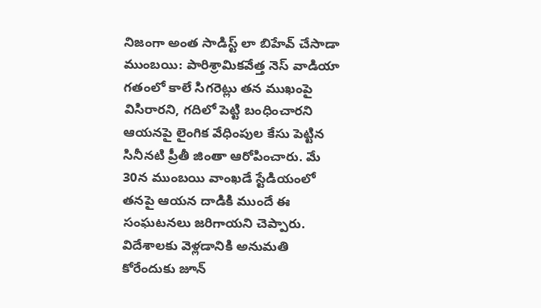నిజంగా అంత సాడిస్ట్ లా బిహేవ్ చేసాడా
ముంబయి: పారిశ్రామికవేత్త నెస్ వాడియా గతంలో కాలే సిగరెట్లు తన ముఖంపై విసిరారని, గదిలో పెట్టి బంధించారని ఆయనపై లైంగిక వేధింపుల కేసు పెట్టిన సినీనటి ప్రీతీ జింతా ఆరోపించారు. మే 30న ముంబయి వాంఖడే స్టేడియంలో తనపై ఆయన దాడికి ముందే ఈ సంఘటనలు జరిగాయని చెప్పారు.
విదేశాలకు వెళ్లడానికి అనుమతి కోరేందుకు జూన్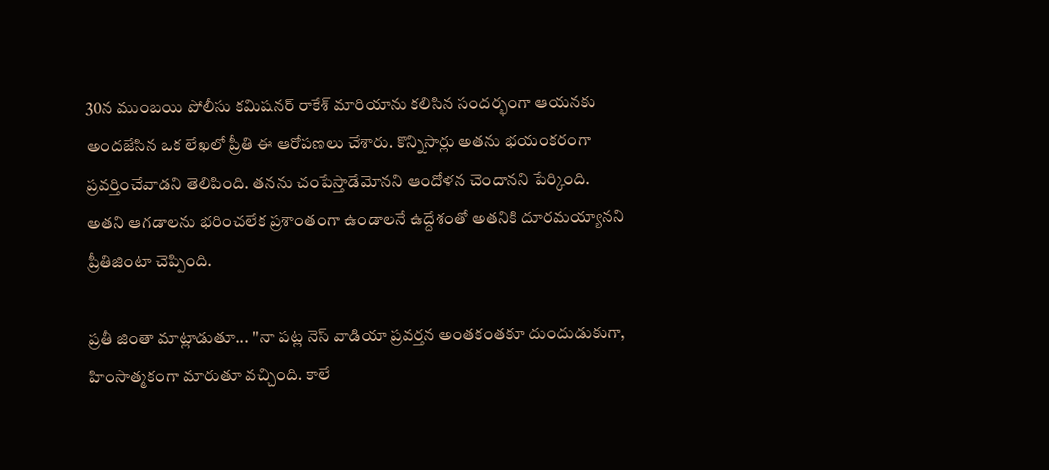30న ముంబయి పోలీసు కమిషనర్ రాకేశ్ మారియాను కలిసిన సందర్భంగా ఆయనకు అందజేసిన ఒక లేఖలో ప్రీతి ఈ ఆరోపణలు చేశారు. కొన్నిసార్లు అతను భయంకరంగా ప్రవర్తించేవాడని తెలిపింది. తనను చంపేస్తాడేమోనని ఆందోళన చెందానని పేర్కింది. అతని ఆగడాలను భరించలేక ప్రశాంతంగా ఉండాలనే ఉద్దేశంతో అతనికి దూరమయ్యానని ప్రీతిజింటా చెప్పింది.

ప్రతీ జింతా మాట్లాడుతూ... ''నా పట్ల నెస్ వాడియా ప్రవర్తన అంతకంతకూ దుందుడుకుగా, హింసాత్మకంగా మారుతూ వచ్చింది. కాలే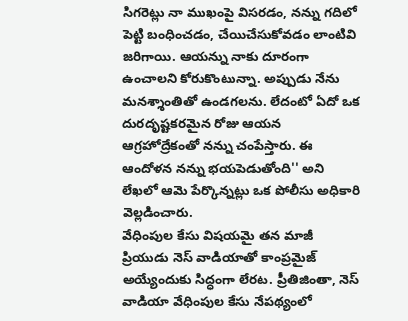సిగరెట్లు నా ముఖంపై విసరడం, నన్ను గదిలో పెట్టి బంధించడం, చేయిచేసుకోవడం లాంటివి జరిగాయి. ఆయన్ను నాకు దూరంగా ఉంచాలని కోరుకొంటున్నా. అప్పుడు నేను మనశ్శాంతితో ఉండగలను. లేదంటో ఏదో ఒక దురదృష్టకరమైన రోజు ఆయన ఆగ్రహోద్రేకంతో నన్ను చంపేస్తారు. ఈ ఆందోళన నన్ను భయపెడుతోంది'' అని లేఖలో ఆమె పేర్కొన్నట్లు ఒక పోలీసు అధికారి వెల్లడించారు.
వేధింపుల కేసు విషయమై తన మాజీ ప్రియుడు నెస్ వాడియాతో కాంప్రమైజ్ అయ్యేందుకు సిద్ధంగా లేరట. ప్రీతిజింతా, నెస్ వాడియా వేధింపుల కేసు నేపథ్యంలో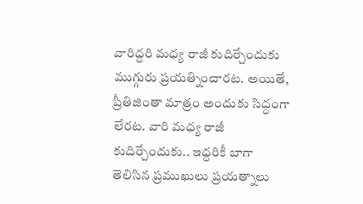వారిద్దరి మధ్య రాజీ కుదిర్చేందుకు ముగ్గురు ప్రయత్నించారట. అయితే, ప్రీతిజింతా మాత్రం అందుకు సిద్ధంగా లేరట. వారి మధ్య రాజీ కుదిర్చేందుకు.. ఇద్దరికీ బాగా తెలిసిన ప్రముఖులు ప్రయత్నాలు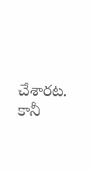చేశారట. కానీ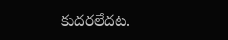కుదరలేదట.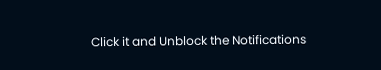Click it and Unblock the Notifications